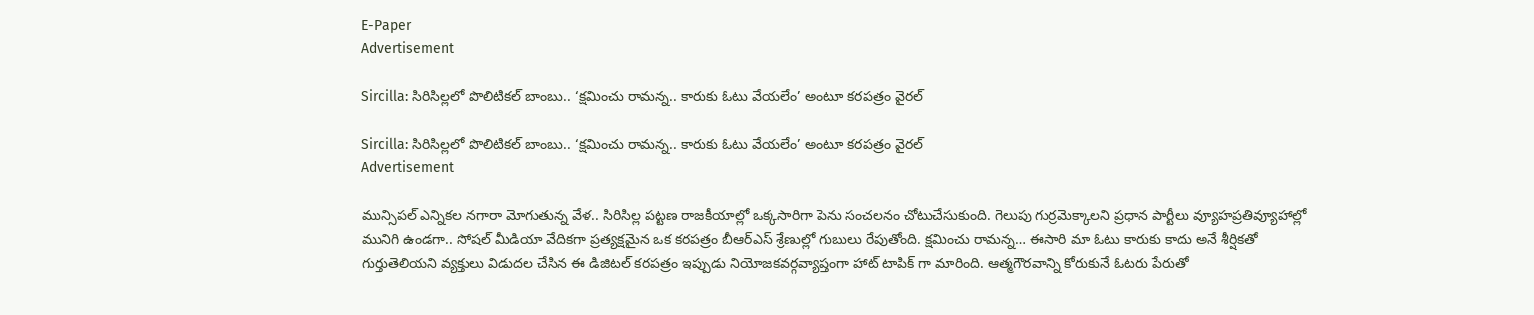E-Paper
Advertisement

Sircilla: సిరిసిల్లలో పొలిటికల్ బాంబు.. ‘క్షమించు రామన్న.. కారుకు ఓటు వేయలేం’ అంటూ కరపత్రం వైరల్

Sircilla: సిరిసిల్లలో పొలిటికల్ బాంబు.. ‘క్షమించు రామన్న.. కారుకు ఓటు వేయలేం’ అంటూ కరపత్రం వైరల్
Advertisement

మున్సిపల్ ఎన్నికల నగారా మోగుతున్న వేళ.. సిరిసిల్ల పట్టణ రాజకీయాల్లో ఒక్కసారిగా పెను సంచలనం చోటుచేసుకుంది. గెలుపు గుర్రమెక్కాలని ప్రధాన పార్టీలు వ్యూహప్రతివ్యూహాల్లో మునిగి ఉండగా.. సోషల్ మీడియా వేదికగా ప్రత్యక్షమైన ఒక కరపత్రం బీఆర్ఎస్ శ్రేణుల్లో గుబులు రేపుతోంది. క్షమించు రామన్న… ఈసారి మా ఓటు కారుకు కాదు అనే శీర్షికతో గుర్తుతెలియని వ్యక్తులు విడుదల చేసిన ఈ డిజిటల్ కరపత్రం ఇప్పుడు నియోజకవర్గవ్యాప్తంగా హాట్ టాపిక్ గా మారింది. ఆత్మగౌరవాన్ని కోరుకునే ఓటరు పేరుతో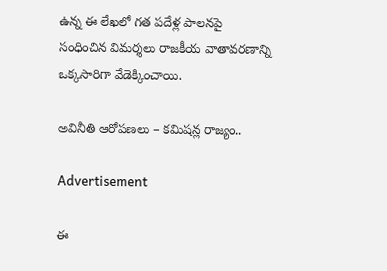ఉన్న ఈ లేఖలో గత పదేళ్ల పాలనపై సంధించిన విమర్శలు రాజకీయ వాతావరణాన్ని ఒక్కసారిగా వేడెక్కించాయి.

అవినీతి ఆరోపణలు – కమిషన్ల రాజ్యం..

Advertisement

ఈ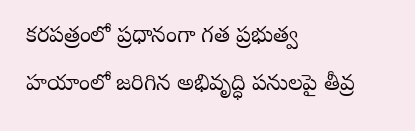కరపత్రంలో ప్రధానంగా గత ప్రభుత్వ హయాంలో జరిగిన అభివృద్ధి పనులపై తీవ్ర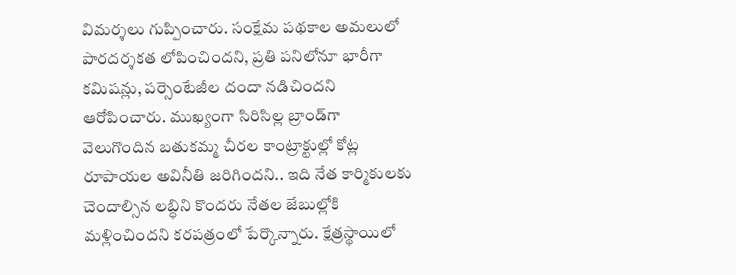విమర్శలు గుప్పించారు. సంక్షేమ పథకాల అమలులో పారదర్శకత లోపించిందని, ప్రతి పనిలోనూ భారీగా కమిషన్లు, పర్సెంటేజీల దందా నడిచిందని ఆరోపించారు. ముఖ్యంగా సిరిసిల్ల బ్రాండ్‌గా వెలుగొందిన బతుకమ్మ చీరల కాంట్రాక్టుల్లో కోట్ల రూపాయల అవినీతి జరిగిందని.. ఇది నేత కార్మికులకు చెందాల్సిన లబ్ధిని కొందరు నేతల జేబుల్లోకి మళ్లించిందని కరపత్రంలో పేర్కొన్నారు. క్షేత్రస్థాయిలో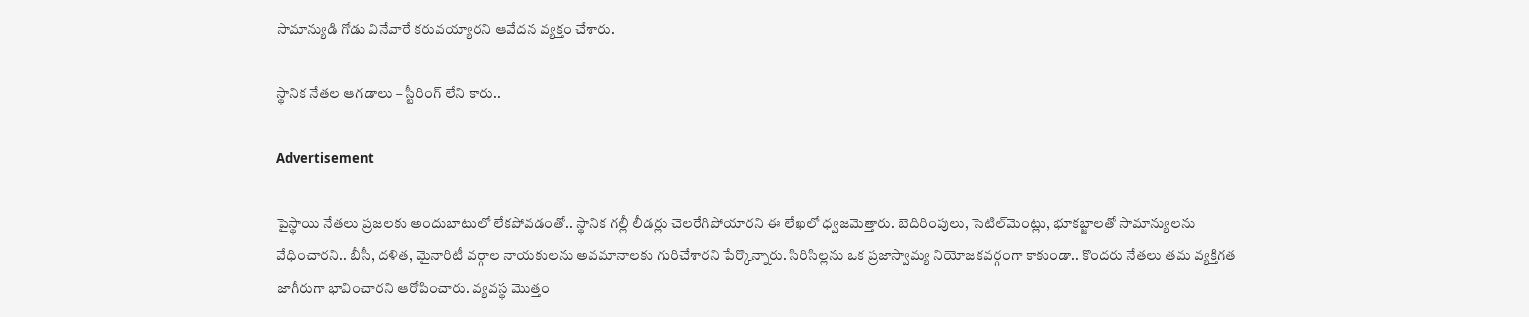సామాన్యుడి గోడు వినేవారే కరువయ్యారని ఆవేదన వ్యక్తం చేశారు.

స్థానిక నేతల ఆగడాలు – స్టీరింగ్ లేని కారు..

Advertisement

పైస్థాయి నేతలు ప్రజలకు అందుబాటులో లేకపోవడంతో.. స్థానిక గల్లీ లీడర్లు చెలరేగిపోయారని ఈ లేఖలో ధ్వజమెత్తారు. బెదిరింపులు, సెటిల్‌మెంట్లు, భూకబ్జాలతో సామాన్యులను వేధించారని.. బీసీ, దళిత, మైనారిటీ వర్గాల నాయకులను అవమానాలకు గురిచేశారని పేర్కొన్నారు. సిరిసిల్లను ఒక ప్రజాస్వామ్య నియోజకవర్గంగా కాకుండా.. కొందరు నేతలు తమ వ్యక్తిగత జాగీరుగా భావించారని ఆరోపించారు. వ్యవస్థ మొత్తం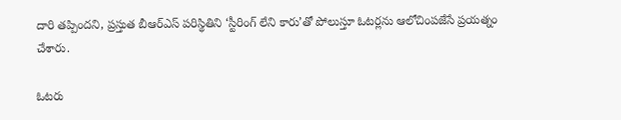దారి తప్పిందని, ప్రస్తుత బీఆర్ఎస్ పరిస్థితిని ‘స్టీరింగ్ లేని కారు’తో పోలుస్తూ ఓటర్లను ఆలోచింపజేసే ప్రయత్నం చేశారు.

ఓటరు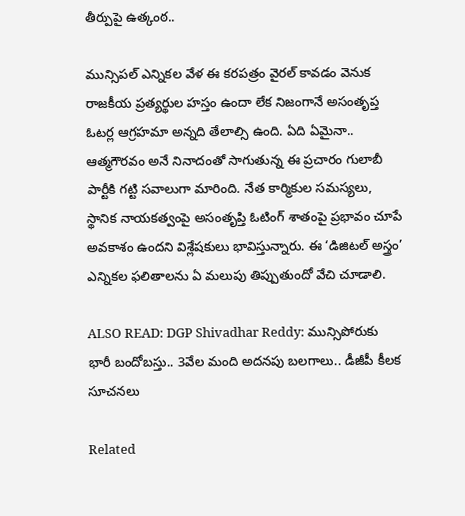తీర్పుపై ఉత్కంఠ..

మున్సిపల్ ఎన్నికల వేళ ఈ కరపత్రం వైరల్ కావడం వెనుక రాజకీయ ప్రత్యర్థుల హస్తం ఉందా లేక నిజంగానే అసంతృప్త ఓటర్ల ఆగ్రహమా అన్నది తేలాల్సి ఉంది. ఏది ఏమైనా.. ఆత్మగౌరవం అనే నినాదంతో సాగుతున్న ఈ ప్రచారం గులాబీ పార్టీకి గట్టి సవాలుగా మారింది. నేత కార్మికుల సమస్యలు, స్థానిక నాయకత్వంపై అసంతృప్తి ఓటింగ్ శాతంపై ప్రభావం చూపే అవకాశం ఉందని విశ్లేషకులు భావిస్తున్నారు. ఈ ‘డిజిటల్ అస్త్రం’ ఎన్నికల ఫలితాలను ఏ మలుపు తిప్పుతుందో వేచి చూడాలి.

ALSO READ: DGP Shivadhar Reddy: మున్సిపోరుకు భారీ బందోబస్తు.. 3వేల మంది అదనపు బలగాలు.. డీజీపీ కీలక సూచనలు

Related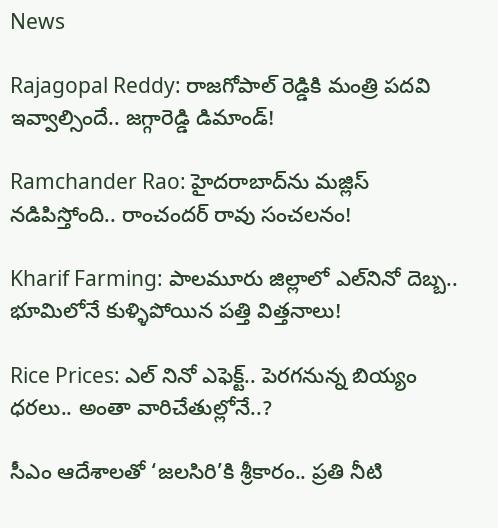News

Rajagopal Reddy: రాజగోపాల్ రెడ్డికి మంత్రి పదవి ఇవ్వాల్సిందే.. జగ్గారెడ్డి డిమాండ్!

Ramchander Rao: హైదరాబాద్‌ను మజ్లిస్ నడిపిస్తోంది.. రాంచందర్ రావు సంచలనం!

Kharif Farming: పాలమూరు జిల్లాలో ఎల్‌నినో దెబ్బ.. భూమిలోనే కుళ్ళిపోయిన పత్తి విత్తనాలు!

Rice Prices: ఎల్ నినో ఎఫెక్ట్.. పెరగనున్న బియ్యం ధరలు.. అంతా వారిచేతుల్లోనే..?

సీఎం ఆదేశాలతో ‘జలసిరి’కి శ్రీకారం.. ప్రతి నీటి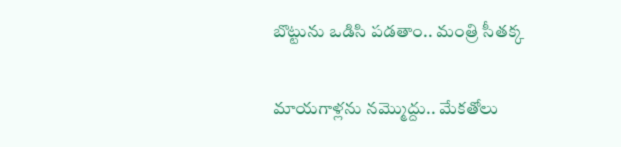బొట్టును ఒడిసి పడతాం.. మంత్రి సీతక్క

మాయగాళ్లను నమ్మొద్దు.. మేకతోలు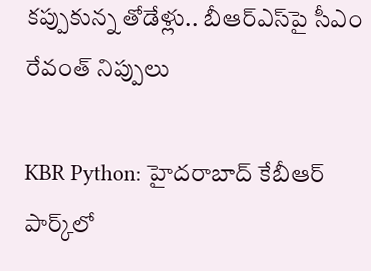కప్పుకున్న తోడేళ్లు.. బీఆర్‌ఎస్‌పై సీఎం రేవంత్ నిప్పులు

KBR Python: హైదరాబాద్ కేబీఆర్ పార్క్‌లో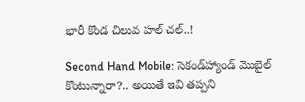భారీ కొండ చిలువ హల్ చల్..!

Second Hand Mobile: సెకండ్‌హ్యాండ్ మొబైల్ కొంటున్నారా?.. అయితే ఇవి తప్పని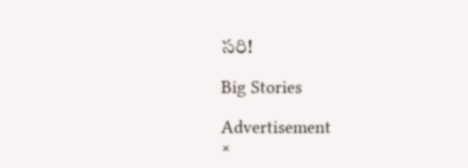సరి!

Big Stories

Advertisement
×